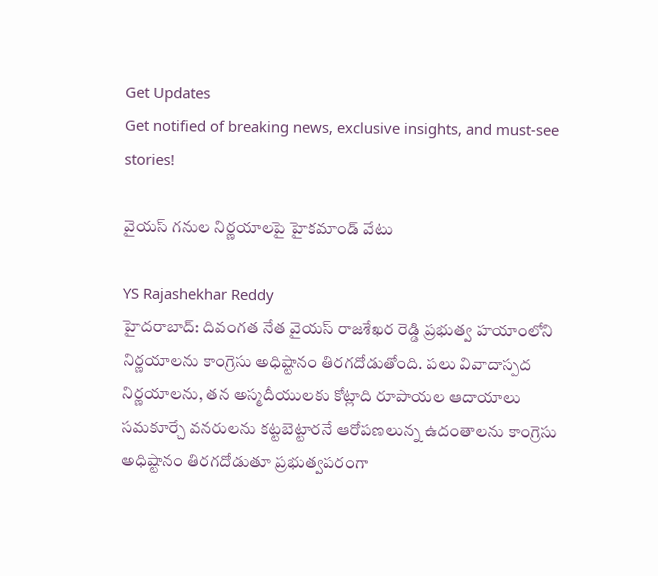Get Updates
Get notified of breaking news, exclusive insights, and must-see stories!

వైయస్ గనుల నిర్ణయాలపై హైకమాండ్ వేటు

YS Rajashekhar Reddy
హైదరాబాద్: దివంగత నేత వైయస్ రాజశేఖర రెడ్డి ప్రభుత్వ హయాంలోని నిర్ణయాలను కాంగ్రెసు అధిష్టానం తిరగదోడుతోంది. పలు వివాదాస్పద నిర్ణయాలను, తన అస్మదీయులకు కోట్లాది రూపాయల ఆదాయాలు సమకూర్చే వనరులను కట్టబెట్టారనే ఆరోపణలున్న ఉదంతాలను కాంగ్రెసు అధిష్టానం తిరగదోడుతూ ప్రభుత్వపరంగా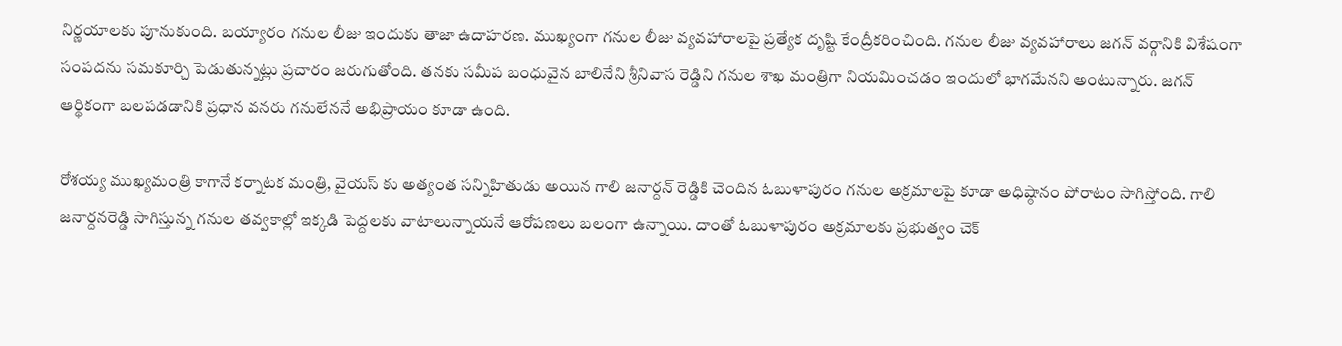నిర్ణయాలకు పూనుకుంది. బయ్యారం గనుల లీజు ఇందుకు తాజా ఉదాహరణ. ముఖ్యంగా గనుల లీజు వ్యవహారాలపై ప్రత్యేక దృష్టి కేంద్రీకరించింది. గనుల లీజు వ్యవహారాలు జగన్ వర్గానికి విశేషంగా సంపదను సమకూర్చి పెడుతున్నట్లు ప్రచారం జరుగుతోంది. తనకు సమీప బంధువైన బాలినేని శ్రీనివాస రెడ్డిని గనుల శాఖ మంత్రిగా నియమించడం ఇందులో భాగమేనని అంటున్నారు. జగన్ ఆర్థికంగా బలపడడానికి ప్రధాన వనరు గనులేననే అభిప్రాయం కూడా ఉంది.

రోశయ్య ముఖ్యమంత్రి కాగానే కర్నాటక మంత్రి, వైయస్ కు అత్యంత సన్నిహితుడు అయిన గాలి జనార్దన్ రెడ్డికి చెందిన ఓబుళాపురం గనుల అక్రమాలపై కూడా అధిష్ఠానం పోరాటం సాగిస్తోంది. గాలి జనార్దనరెడ్డి సాగిస్తున్న గనుల తవ్వకాల్లో ఇక్కడి పెద్దలకు వాటాలున్నాయనే ఆరోపణలు బలంగా ఉన్నాయి. దాంతో ఓబుళాపురం అక్రమాలకు ప్రభుత్వం చెక్‌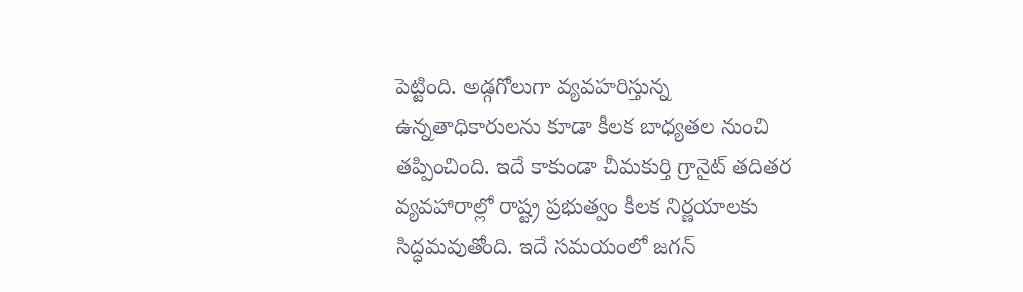పెట్టింది. అడ్గగోలుగా వ్యవహరిస్తున్న ఉన్నతాధికారులను కూడా కీలక బాధ్యతల నుంచి తప్పించింది. ఇదే కాకుండా చీమకుర్తి గ్రానైట్‌ తదితర వ్యవహారాల్లో రాష్ట్ర ప్రభుత్వం కీలక నిర్ణయాలకు సిద్ధమవుతోంది. ఇదే సమయంలో జగన్‌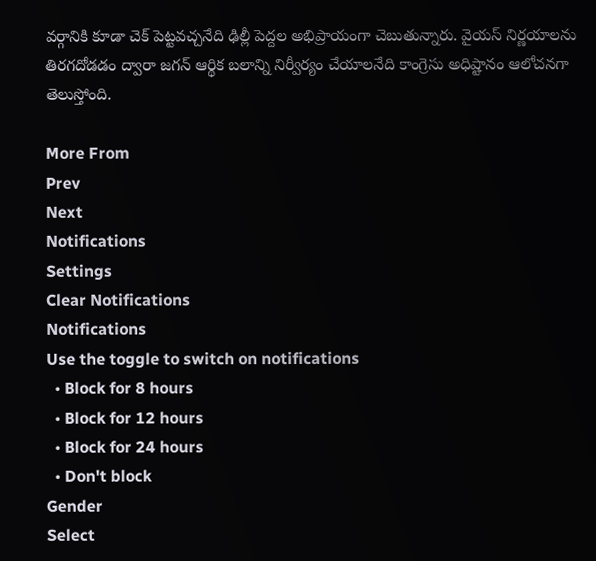వర్గానికి కూడా చెక్‌ పెట్టవచ్చనేది ఢిల్లీ పెద్దల అభిప్రాయంగా చెబుతున్నారు. వైయస్ నిర్ణయాలను తిరగదోడడం ద్వారా జగన్ ఆర్థిక బలాన్ని నిర్వీర్యం చేయాలనేది కాంగ్రెసు అధిష్టానం ఆలోచనగా తెలుస్తోంది.

More From
Prev
Next
Notifications
Settings
Clear Notifications
Notifications
Use the toggle to switch on notifications
  • Block for 8 hours
  • Block for 12 hours
  • Block for 24 hours
  • Don't block
Gender
Select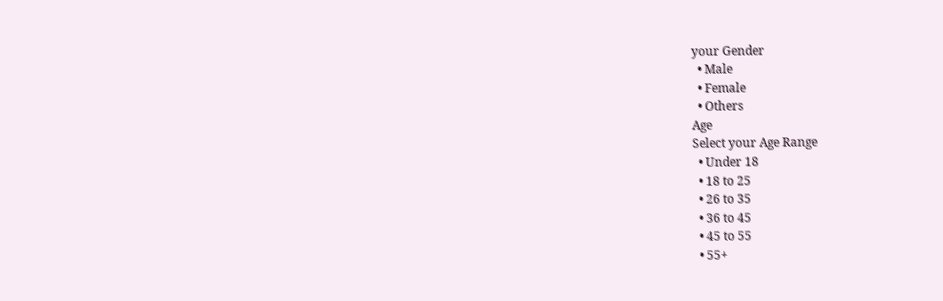your Gender
  • Male
  • Female
  • Others
Age
Select your Age Range
  • Under 18
  • 18 to 25
  • 26 to 35
  • 36 to 45
  • 45 to 55
  • 55+